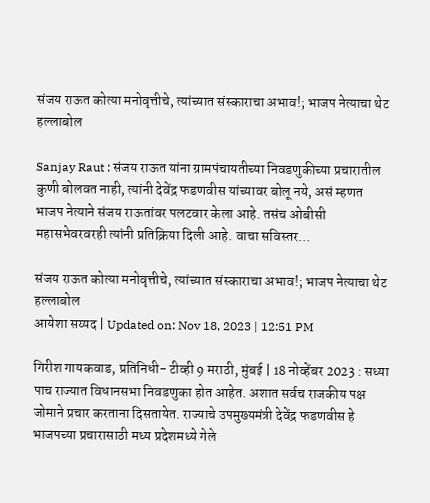संजय राऊत कोत्या मनोवृत्तीचे, त्यांच्यात संस्काराचा अभाव!; भाजप नेत्याचा थेट हल्लाबोल

Sanjay Raut : संजय राऊत यांना ग्रामपंचायतीच्या निवडणुकीच्या प्रचारातील कुणी बोलवत नाही, त्यांनी देवेंद्र फडणवीस यांच्यावर बोलू नये, असं म्हणत भाजप नेत्याने संजय राऊतांवर पलटवार केला आहे. तसंच ओबीसी महासभेवरवरही त्यांनी प्रतिक्रिया दिली आहे. वाचा सविस्तर...

संजय राऊत कोत्या मनोवृत्तीचे, त्यांच्यात संस्काराचा अभाव!; भाजप नेत्याचा थेट हल्लाबोल
आयेशा सय्यद | Updated on: Nov 18, 2023 | 12:51 PM

गिरीश गायकवाड, प्रतिनिधी- टीव्ही 9 मराठी, मुंबई | 18 नोव्हेंबर 2023 : सध्या पाच राज्यात विधानसभा निवडणुका होत आहेत. अशात सर्वच राजकीय पक्ष जोमाने प्रचार करताना दिसतायेत. राज्याचे उपमुख्यमंत्री देवेंद्र फडणवीस हे भाजपच्या प्रचारासाठी मध्य प्रदेशमध्ये गेले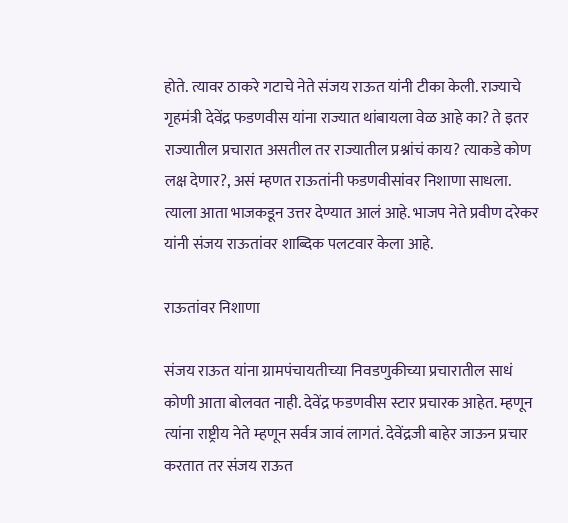होते. त्यावर ठाकरे गटाचे नेते संजय राऊत यांनी टीका केली. राज्याचे गृहमंत्री देवेंद्र फडणवीस यांना राज्यात थांबायला वेळ आहे का? ते इतर राज्यातील प्रचारात असतील तर राज्यातील प्रश्नांचं काय? त्याकडे कोण लक्ष देणार?, असं म्हणत राऊतांनी फडणवीसांवर निशाणा साधला. त्याला आता भाजकडून उत्तर देण्यात आलं आहे. भाजप नेते प्रवीण दरेकर यांनी संजय राऊतांवर शाब्दिक पलटवार केला आहे.

राऊतांवर निशाणा

संजय राऊत यांना ग्रामपंचायतीच्या निवडणुकीच्या प्रचारातील साधं कोणी आता बोलवत नाही. देवेंद्र फडणवीस स्टार प्रचारक आहेत. म्हणून त्यांना राष्ट्रीय नेते म्हणून सर्वत्र जावं लागतं. देवेंद्रजी बाहेर जाऊन प्रचार करतात तर संजय राऊत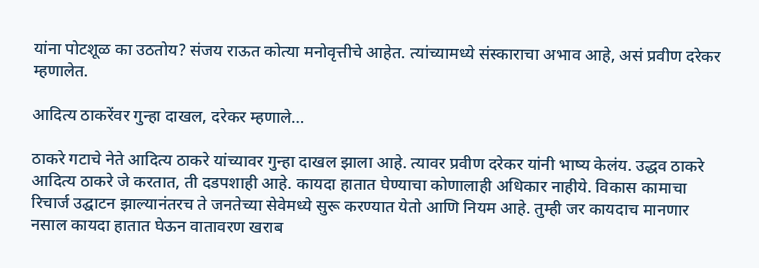यांना पोटशूळ का उठतोय? संजय राऊत कोत्या मनोवृत्तीचे आहेत. त्यांच्यामध्ये संस्काराचा अभाव आहे, असं प्रवीण दरेकर म्हणालेत.

आदित्य ठाकरेंवर गुन्हा दाखल, दरेकर म्हणाले…

ठाकरे गटाचे नेते आदित्य ठाकरे यांच्यावर गुन्हा दाखल झाला आहे. त्यावर प्रवीण दरेकर यांनी भाष्य केलंय. उद्धव ठाकरे आदित्य ठाकरे जे करतात, ती दडपशाही आहे. कायदा हातात घेण्याचा कोणालाही अधिकार नाहीये. विकास कामाचा रिचार्ज उद्घाटन झाल्यानंतरच ते जनतेच्या सेवेमध्ये सुरू करण्यात येतो आणि नियम आहे. तुम्ही जर कायदाच मानणार नसाल कायदा हातात घेऊन वातावरण खराब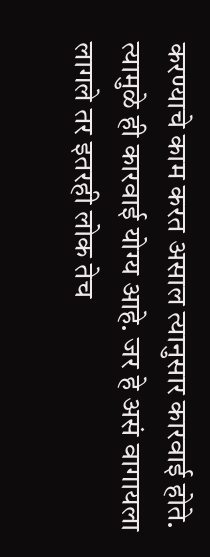करण्याचे काम करत असाल त्यानुसार कारवाई होते. त्यामुळे ही कारवाई योग्य आहे. जर हे असं वागायला लागले तर इतरही लोक तेच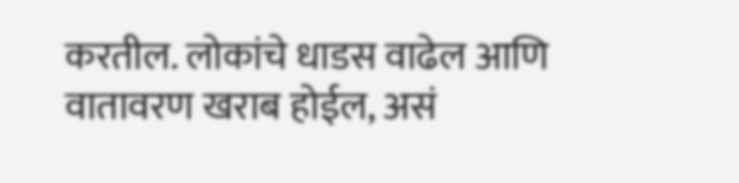करतील. लोकांचे धाडस वाढेल आणि वातावरण खराब होईल, असं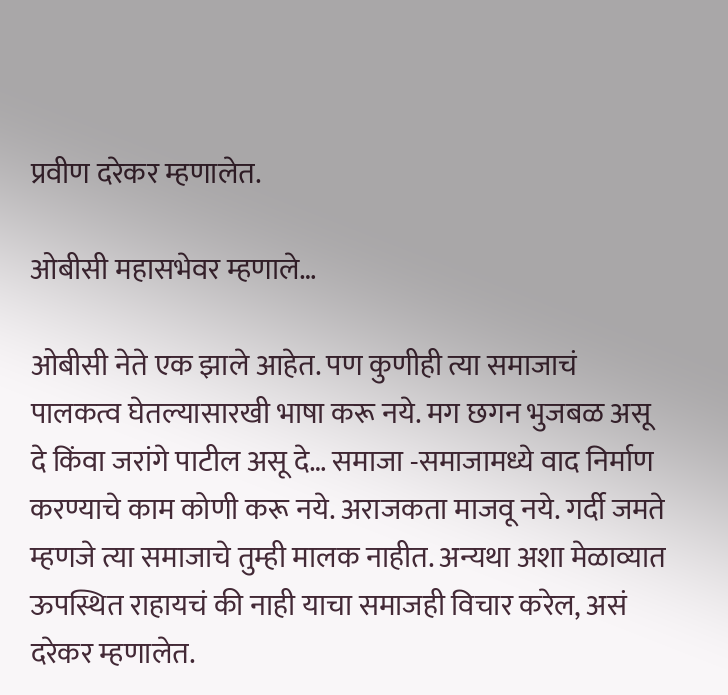प्रवीण दरेकर म्हणालेत.

ओबीसी महासभेवर म्हणाले…

ओबीसी नेते एक झाले आहेत. पण कुणीही त्या समाजाचं पालकत्व घेतल्यासारखी भाषा करू नये. मग छगन भुजबळ असू दे किंवा जरांगे पाटील असू दे… समाजा -समाजामध्ये वाद निर्माण करण्याचे काम कोणी करू नये. अराजकता माजवू नये. गर्दी जमते म्हणजे त्या समाजाचे तुम्ही मालक नाहीत. अन्यथा अशा मेळाव्यात ऊपस्थित राहायचं की नाही याचा समाजही विचार करेल, असं दरेकर म्हणालेत.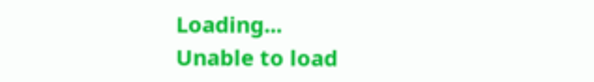Loading...
Unable to load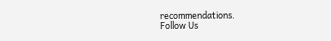recommendations.
Follow Us